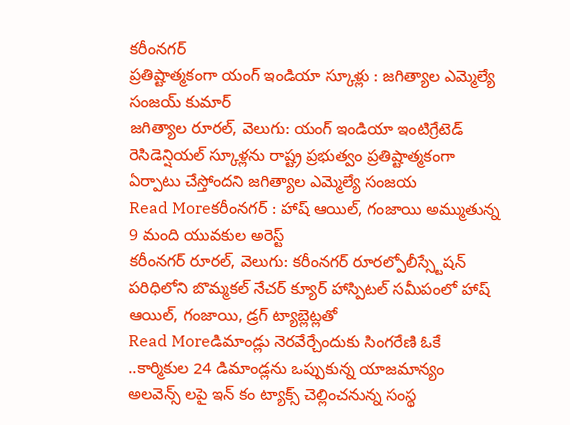కరీంనగర్
ప్రతిష్టాత్మకంగా యంగ్ ఇండియా స్కూళ్లు : జగిత్యాల ఎమ్మెల్యే సంజయ్ కుమార్
జగిత్యాల రూరల్, వెలుగు: యంగ్ ఇండియా ఇంటిగ్రేటెడ్ రెసిడెన్షియల్ స్కూళ్లను రాష్ట్ర ప్రభుత్వం ప్రతిష్టాత్మకంగా ఏర్పాటు చేస్తోందని జగిత్యాల ఎమ్మెల్యే సంజయ
Read Moreకరీంనగర్ : హాష్ ఆయిల్, గంజాయి అమ్ముతున్న 9 మంది యువకుల అరెస్ట్
కరీంనగర్ రూరల్, వెలుగు: కరీంనగర్ రూరల్పోలీస్స్టేషన్ పరిధిలోని బొమ్మకల్ నేచర్ క్యూర్ హాస్పిటల్ సమీపంలో హాష్ ఆయిల్, గంజాయి, డ్రగ్ ట్యాబ్లెట్లతో
Read Moreడిమాండ్లు నెరవేర్చేందుకు సింగరేణి ఓకే ..కార్మికుల 24 డిమాండ్లను ఒప్పుకున్న యాజమాన్యం
అలవెన్స్ లపై ఇన్ కం ట్యాక్స్ చెల్లించనున్న సంస్థ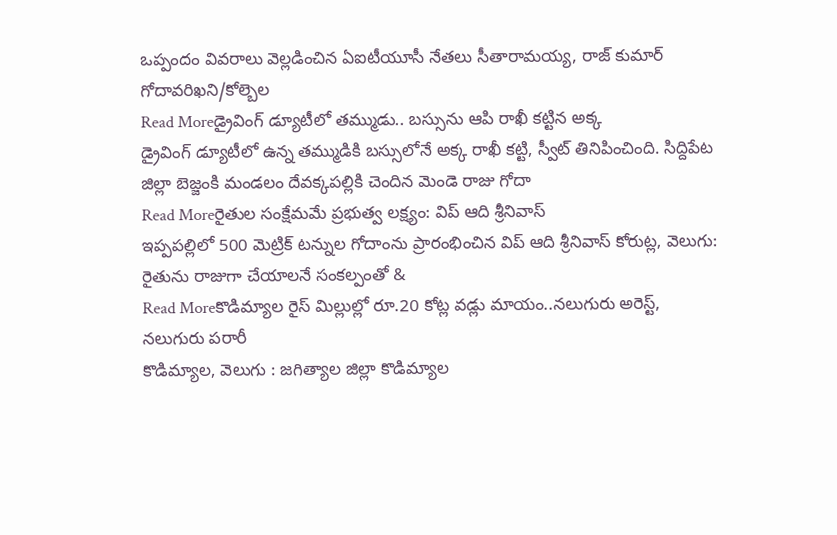ఒప్పందం వివరాలు వెల్లడించిన ఏఐటీయూసీ నేతలు సీతారామయ్య, రాజ్ కుమార్ గోదావరిఖని/కోల్బెల
Read Moreడ్రైవింగ్ డ్యూటీలో తమ్ముడు.. బస్సును ఆపి రాఖీ కట్టిన అక్క
డ్రైవింగ్ డ్యూటీలో ఉన్న తమ్ముడికి బస్సులోనే అక్క రాఖీ కట్టి, స్వీట్ తినిపించింది. సిద్దిపేట జిల్లా బెజ్జంకి మండలం దేవక్కపల్లికి చెందిన మెండె రాజు గోదా
Read Moreరైతుల సంక్షేమమే ప్రభుత్వ లక్ష్యం: విప్ ఆది శ్రీనివాస్
ఇప్పపల్లిలో 500 మెట్రిక్ టన్నుల గోదాంను ప్రారంభించిన విప్ ఆది శ్రీనివాస్ కోరుట్ల, వెలుగు: రైతును రాజుగా చేయాలనే సంకల్పంతో &
Read Moreకొడిమ్యాల రైస్ మిల్లుల్లో రూ.20 కోట్ల వడ్లు మాయం..నలుగురు అరెస్ట్, నలుగురు పరారీ
కొడిమ్యాల, వెలుగు : జగిత్యాల జిల్లా కొడిమ్యాల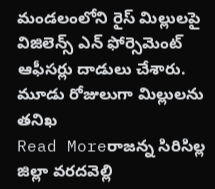మండలంలోని రైస్ మిల్లులపై విజిలెన్స్ ఎన్ ఫోర్సెమెంట్ ఆఫీసర్లు దాడులు చేశారు. మూడు రోజులుగా మిల్లులను తనిఖ
Read Moreరాజన్న సిరిసిల్ల జిల్లా వరదవెల్లి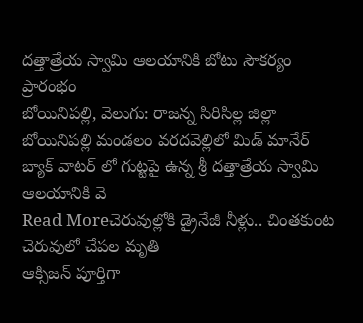దత్తాత్రేయ స్వామి ఆలయానికి బోటు సౌకర్యం ప్రారంభం
బోయినిపల్లి, వెలుగు: రాజన్న సిరిసిల్ల జిల్లా బోయినిపల్లి మండలం వరదవెల్లిలో మిడ్ మానేర్ బ్యాక్ వాటర్ లో గుట్టపై ఉన్న శ్రీ దత్తాత్రేయ స్వామి ఆలయానికి వె
Read Moreచెరువుల్లోకి డ్రైనేజీ నీళ్లు.. చింతకుంట చెరువులో చేపల మృతి
ఆక్సిజన్ పూర్తిగా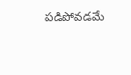పడిపోవడమే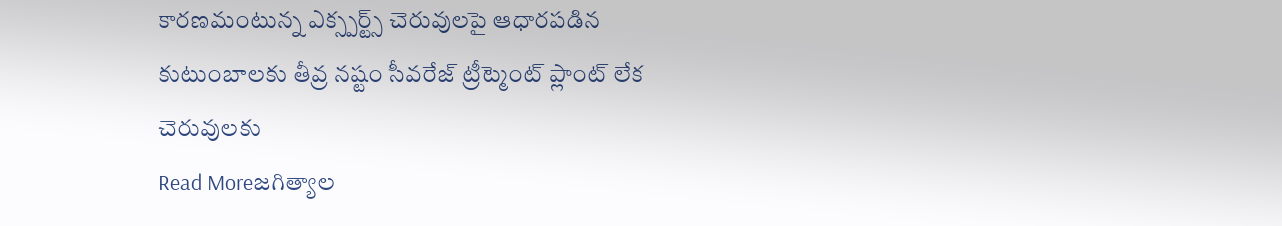కారణమంటున్న ఎక్స్పర్ట్స్ చెరువులపై ఆధారపడిన కుటుంబాలకు తీవ్ర నష్టం సీవరేజ్ ట్రీట్మెంట్ ప్లాంట్ లేక చెరువులకు
Read Moreజగిత్యాల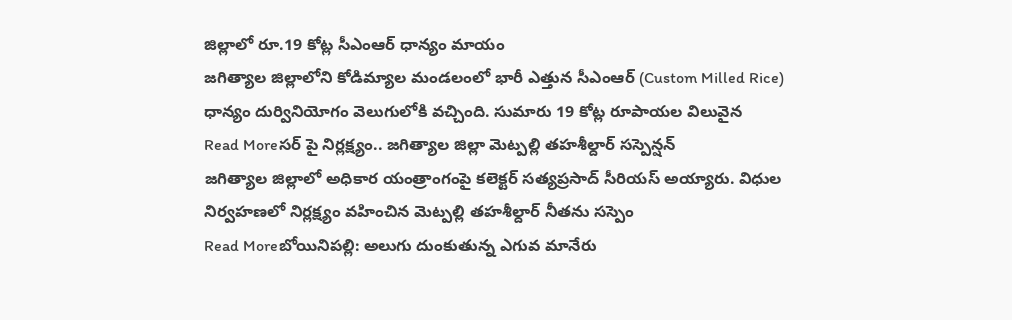జిల్లాలో రూ.19 కోట్ల సీఎంఆర్ ధాన్యం మాయం
జగిత్యాల జిల్లాలోని కోడిమ్యాల మండలంలో భారీ ఎత్తున సీఎంఆర్ (Custom Milled Rice) ధాన్యం దుర్వినియోగం వెలుగులోకి వచ్చింది. సుమారు 19 కోట్ల రూపాయల విలువైన
Read Moreసర్ పై నిర్లక్ష్యం.. జగిత్యాల జిల్లా మెట్పల్లి తహశీల్దార్ సస్పెన్షన్
జగిత్యాల జిల్లాలో అధికార యంత్రాంగంపై కలెక్టర్ సత్యప్రసాద్ సీరియస్ అయ్యారు. విధుల నిర్వహణలో నిర్లక్ష్యం వహించిన మెట్పల్లి తహశీల్దార్ నీతను సస్పెం
Read Moreబోయినిపల్లి: అలుగు దుంకుతున్న ఎగువ మానేరు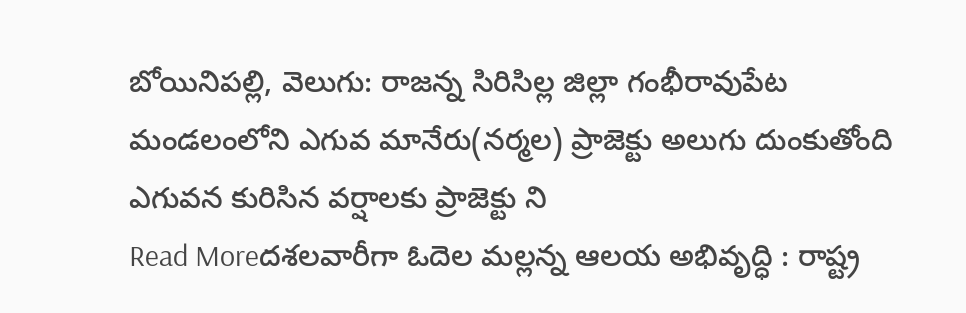బోయినిపల్లి, వెలుగు: రాజన్న సిరిసిల్ల జిల్లా గంభీరావుపేట మండలంలోని ఎగువ మానేరు(నర్మల) ప్రాజెక్టు అలుగు దుంకుతోంది ఎగువన కురిసిన వర్షాలకు ప్రాజెక్టు ని
Read Moreదశలవారీగా ఓదెల మల్లన్న ఆలయ అభివృద్ధి : రాష్ట్ర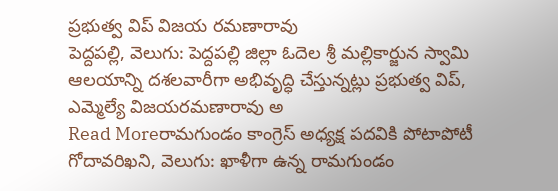ప్రభుత్వ విప్ విజయ రమణారావు
పెద్దపల్లి, వెలుగు: పెద్దపల్లి జిల్లా ఓదెల శ్రీ మల్లికార్జున స్వామి ఆలయాన్ని దశలవారీగా అభివృద్ధి చేస్తున్నట్లు ప్రభుత్వ విప్, ఎమ్మెల్యే విజయరమణారావు అ
Read Moreరామగుండం కాంగ్రెస్ అధ్యక్ష పదవికి పోటాపోటీ
గోదావరిఖని, వెలుగు: ఖాళీగా ఉన్న రామగుండం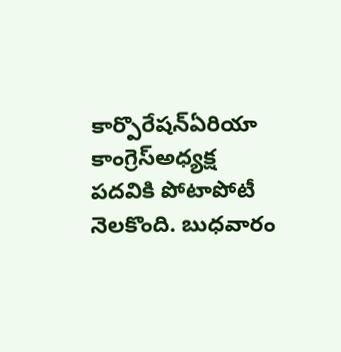కార్పొరేషన్ఏరియా కాంగ్రెస్అధ్యక్ష పదవికి పోటాపోటీ నెలకొంది. బుధవారం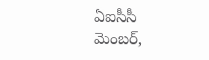ఏఐసీసీ మెంబర్,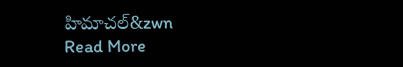హిమాచల్&zwn
Read More